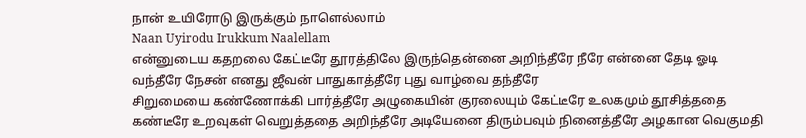நான் உயிரோடு இருக்கும் நாளெல்லாம்
Naan Uyirodu Irukkum Naalellam
என்னுடைய கதறலை கேட்டீரே தூரத்திலே இருந்தென்னை அறிந்தீரே நீரே என்னை தேடி ஓடி வந்தீரே நேசன் எனது ஜீவன் பாதுகாத்தீரே புது வாழ்வை தந்தீரே
சிறுமையை கண்ணோக்கி பார்த்தீரே அழுகையின் குரலையும் கேட்டீரே உலகமும் தூசித்ததை கண்டீரே உறவுகள் வெறுத்ததை அறிந்தீரே அடியேனை திரும்பவும் நினைத்தீரே அழகான வெகுமதி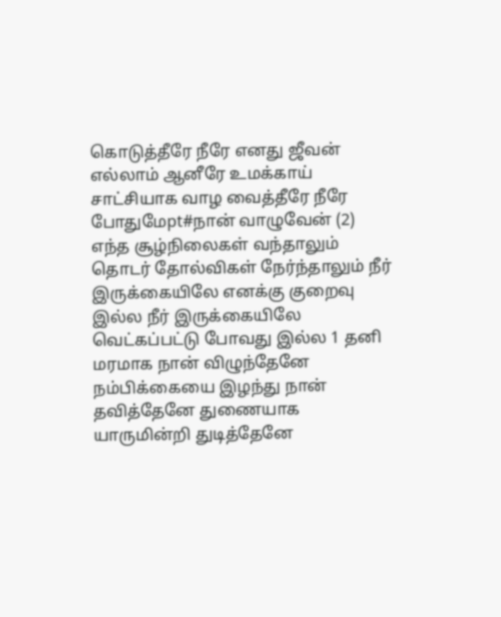கொடுத்தீரே நீரே எனது ஜீவன் எல்லாம் ஆனீரே உமக்காய் சாட்சியாக வாழ வைத்தீரே நீரே போதுமேpt#நான் வாழுவேன் (2) எந்த சூழ்நிலைகள் வந்தாலும் தொடர் தோல்விகள் நேர்ந்தாலும் நீர் இருக்கையிலே எனக்கு குறைவு இல்ல நீர் இருக்கையிலே வெட்கப்பட்டு போவது இல்ல 1 தனி மரமாக நான் விழுந்தேனே நம்பிக்கையை இழந்து நான் தவித்தேனே துணையாக யாருமின்றி துடித்தேனே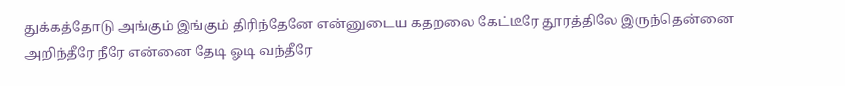துக்கத்தோடு அங்கும் இங்கும் திரிந்தேனே என்னுடைய கதறலை கேட்டீரே தூரத்திலே இருந்தென்னை அறிந்தீரே நீரே என்னை தேடி ஓடி வந்தீரே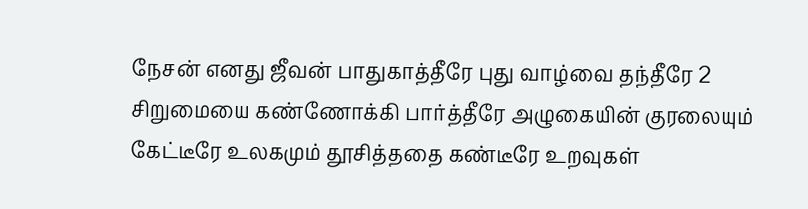நேசன் எனது ஜீவன் பாதுகாத்தீரே புது வாழ்வை தந்தீரே 2 சிறுமையை கண்ணோக்கி பார்த்தீரே அழுகையின் குரலையும் கேட்டீரே உலகமும் தூசித்ததை கண்டீரே உறவுகள்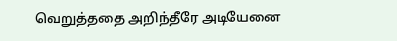வெறுத்ததை அறிந்தீரே அடியேனை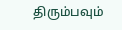திரும்பவும்